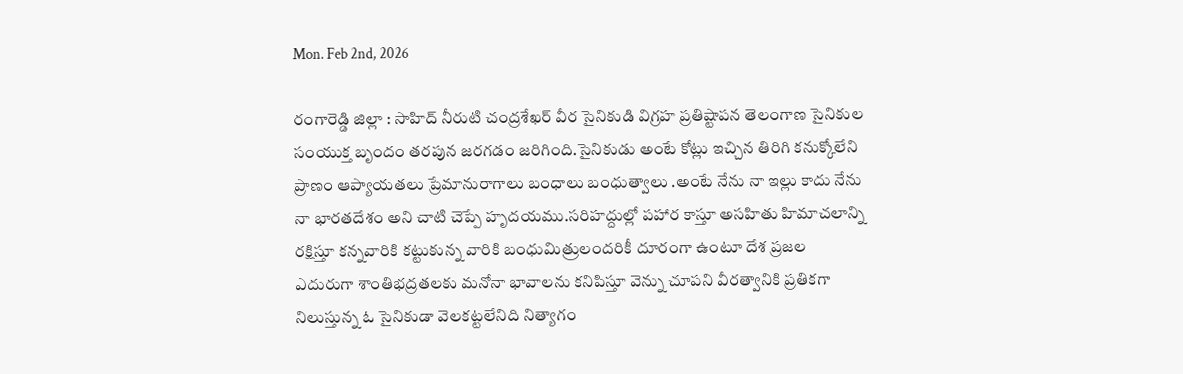Mon. Feb 2nd, 2026

రంగారెడ్డి జిల్లా : సాహిద్ నీరుటి చంద్రశేఖర్‌ వీర సైనికుడి విగ్రహ ప్రతిష్టాపన తెలంగాణ సైనికుల సంయుక్త బృందం తరపున జరగడం జరిగింది.సైనికుడు అంటే కోట్లు ఇచ్చిన తిరిగి కనుక్కోలేని ప్రాణం ఆప్యాయతలు ప్రేమానురాగాలు బంధాలు బంధుత్వాలు .అంటే నేను నా ఇల్లు కాదు నేను నా భారతదేశం అని చాటి చెప్పే హృదయము.సరిహద్దుల్లో పహార కాస్తూ అసహితు హిమాచలాన్ని రక్షిస్తూ కన్నవారికి కట్టుకున్న వారికి బంధుమిత్రులందరికీ దూరంగా ఉంటూ దేశ ప్రజల ఎదురుగా శాంతిభద్రతలకు మనోనా భావాలను కనిపిస్తూ వెన్ను చూపని వీరత్వానికి ప్రతికగా నిలుస్తున్న ఓ సైనికుడా వెలకట్టలేనిది నిత్యాగం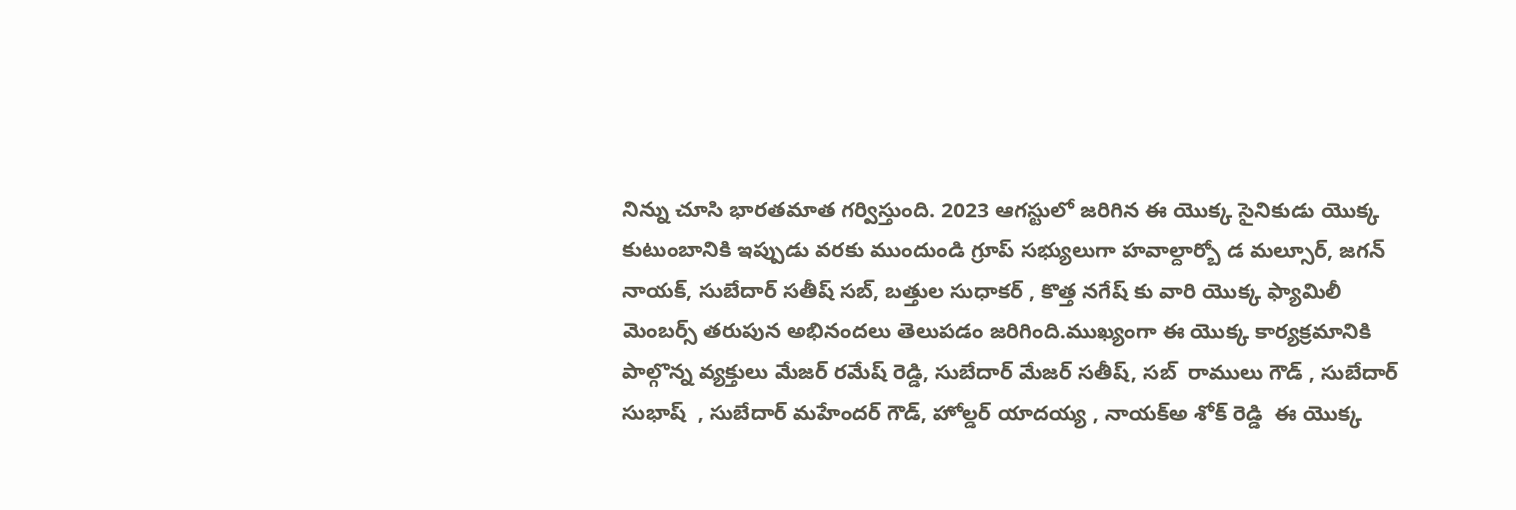నిన్ను చూసి భారతమాత గర్విస్తుంది. 2023 ఆగస్టులో జరిగిన ఈ యొక్క సైనికుడు యొక్క కుటుంబానికి ఇప్పుడు వరకు ముందుండి గ్రూప్ సభ్యులుగా హవాల్దార్బో డ మల్సూర్, జగన్ నాయక్, సుబేదార్ సతీష్ సబ్, బత్తుల సుధాకర్ , కొత్త నగేష్ కు వారి యొక్క ఫ్యామిలీ మెంబర్స్ తరుపున అభినందలు తెలుపడం జరిగింది.ముఖ్యంగా ఈ యొక్క కార్యక్రమానికి పాల్గొన్న వ్యక్తులు మేజర్ రమేష్ రెడ్డి, సుబేదార్ మేజర్ సతీష్, సబ్  రాములు గౌడ్ , సుబేదార్ సుభాష్  , సుబేదార్ మహేందర్ గౌడ్, హోల్డర్ యాదయ్య , నాయక్అ శోక్ రెడ్డి  ఈ యొక్క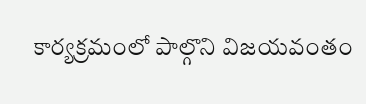కార్యక్రమంలో పాల్గొని విజయవంతం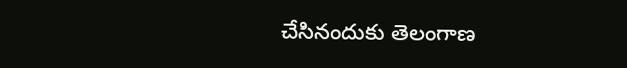చేసినందుకు తెలంగాణ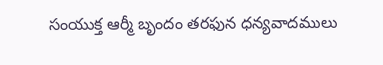సంయుక్త ఆర్మీ బృందం తరఫున ధన్యవాదములు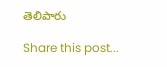తెలిపారు

Share this post...